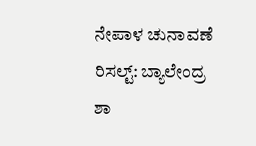ನೇಪಾಳ ಚುನಾವಣೆ ರಿಸಲ್ಟ್: ಬ್ಯಾಲೇಂದ್ರ ಶಾ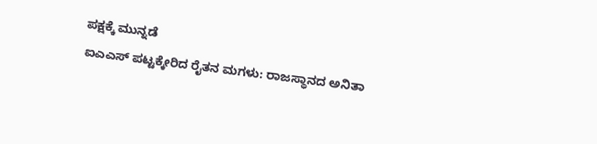ಪಕ್ಷಕ್ಕೆ ಮುನ್ನಡೆ
ಐಎಎಸ್ ಪಟ್ಟಕ್ಕೇರಿದ ರೈತನ ಮಗಳು: ರಾಜಸ್ಥಾನದ ಅನಿತಾ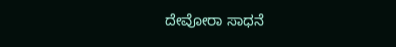ದೇವೋರಾ ಸಾಧನೆ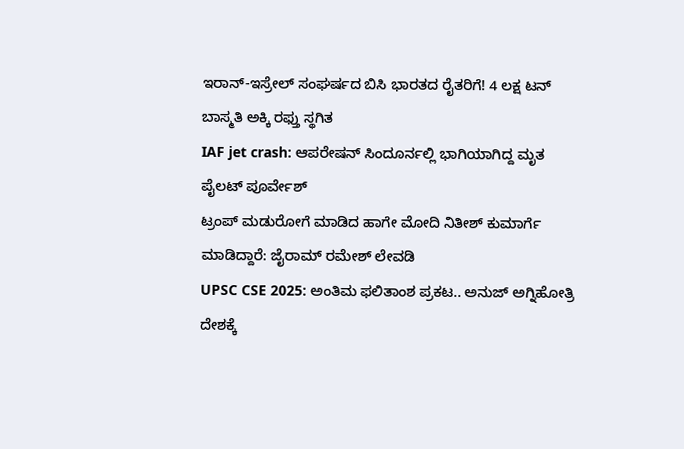ಇರಾನ್-ಇಸ್ರೇಲ್ ಸಂಘರ್ಷದ ಬಿಸಿ ಭಾರತದ ರೈತರಿಗೆ! 4 ಲಕ್ಷ ಟನ್ ಬಾಸ್ಮತಿ ಅಕ್ಕಿ ರಫ್ತು ಸ್ಥಗಿತ
IAF jet crash: ಆಪರೇಷನ್ ಸಿಂದೂರ್ನಲ್ಲಿ ಭಾಗಿಯಾಗಿದ್ದ ಮೃತ ಪೈಲಟ್ ಪೂರ್ವೇಶ್
ಟ್ರಂಪ್ ಮಡುರೋಗೆ ಮಾಡಿದ ಹಾಗೇ ಮೋದಿ ನಿತೀಶ್ ಕುಮಾರ್ಗೆ ಮಾಡಿದ್ದಾರೆ: ಜೈರಾಮ್ ರಮೇಶ್ ಲೇವಡಿ
UPSC CSE 2025: ಅಂತಿಮ ಫಲಿತಾಂಶ ಪ್ರಕಟ.. ಅನುಜ್ ಅಗ್ನಿಹೋತ್ರಿ ದೇಶಕ್ಕೆ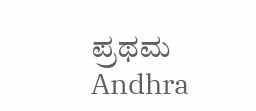ಪ್ರಥಮ
Andhra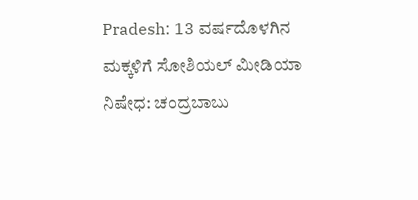Pradesh: 13 ವರ್ಷದೊಳಗಿನ ಮಕ್ಕಳಿಗೆ ಸೋಶಿಯಲ್ ಮೀಡಿಯಾ ನಿಷೇಧ: ಚಂದ್ರಬಾಬು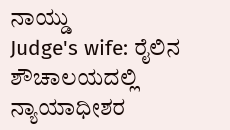ನಾಯ್ಡು
Judge's wife: ರೈಲಿನ ಶೌಚಾಲಯದಲ್ಲಿ ನ್ಯಾಯಾಧೀಶರ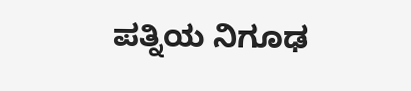ಪತ್ನಿಯ ನಿಗೂಢ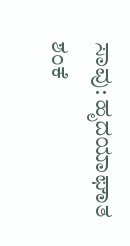ಸಾವು: ಹೃದಯಾಘಾತ ಶಂಕೆ